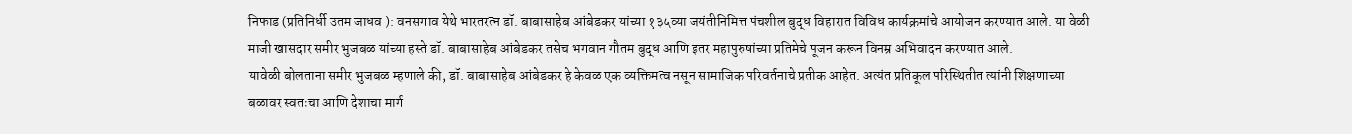निफाड (प्रतिनिर्धी उतम जाधव ): वनसगाव येथे भारतरत्न डॉ. बाबासाहेब आंबेडकर यांच्या १३५व्या जयंतीनिमित्त पंचशील बुद्ध विहारात विविध कार्यक्रमांचे आयोजन करण्यात आले. या वेळी माजी खासदार समीर भुजबळ यांच्या हस्ते डॉ. बाबासाहेब आंबेडकर तसेच भगवान गौतम बुद्ध आणि इतर महापुरुषांच्या प्रतिमेचे पूजन करून विनम्र अभिवादन करण्यात आले.
यावेळी बोलताना समीर भुजबळ म्हणाले की, डॉ. बाबासाहेब आंबेडकर हे केवळ एक व्यक्तिमत्व नसून सामाजिक परिवर्तनाचे प्रतीक आहेत. अत्यंत प्रतिकूल परिस्थितीत त्यांनी शिक्षणाच्या बळावर स्वतःचा आणि देशाचा मार्ग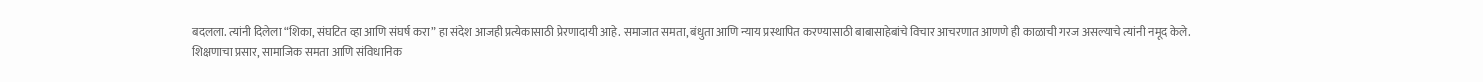बदलला. त्यांनी दिलेला “शिका, संघटित व्हा आणि संघर्ष करा” हा संदेश आजही प्रत्येकासाठी प्रेरणादायी आहे. समाजात समता, बंधुता आणि न्याय प्रस्थापित करण्यासाठी बाबासाहेबांचे विचार आचरणात आणणे ही काळाची गरज असल्याचे त्यांनी नमूद केले.
शिक्षणाचा प्रसार, सामाजिक समता आणि संविधानिक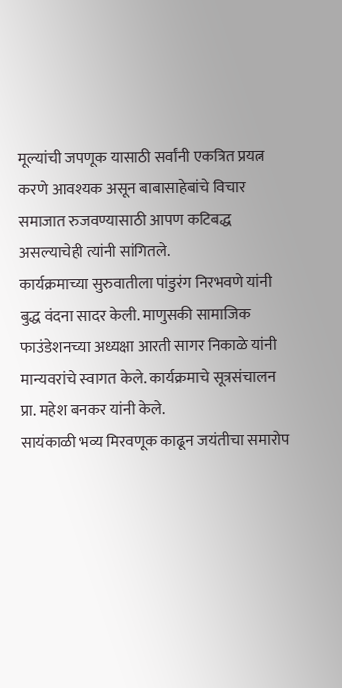मूल्यांची जपणूक यासाठी सर्वांनी एकत्रित प्रयत्न करणे आवश्यक असून बाबासाहेबांचे विचार समाजात रुजवण्यासाठी आपण कटिबद्ध असल्याचेही त्यांनी सांगितले.
कार्यक्रमाच्या सुरुवातीला पांडुरंग निरभवणे यांनी बुद्ध वंदना सादर केली. माणुसकी सामाजिक फाउंडेशनच्या अध्यक्षा आरती सागर निकाळे यांनी मान्यवरांचे स्वागत केले. कार्यक्रमाचे सूत्रसंचालन प्रा. महेश बनकर यांनी केले.
सायंकाळी भव्य मिरवणूक काढून जयंतीचा समारोप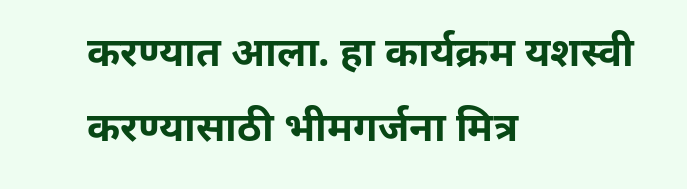करण्यात आला. हा कार्यक्रम यशस्वी करण्यासाठी भीमगर्जना मित्र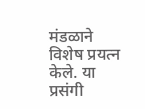मंडळाने विशेष प्रयत्न केले. या प्रसंगी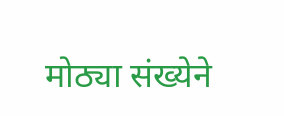मोठ्या संख्येने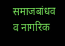समाजबांधव व नागरिक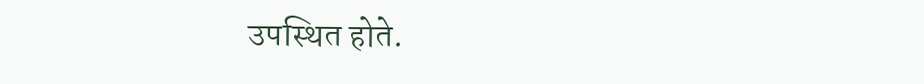उपस्थित होते.